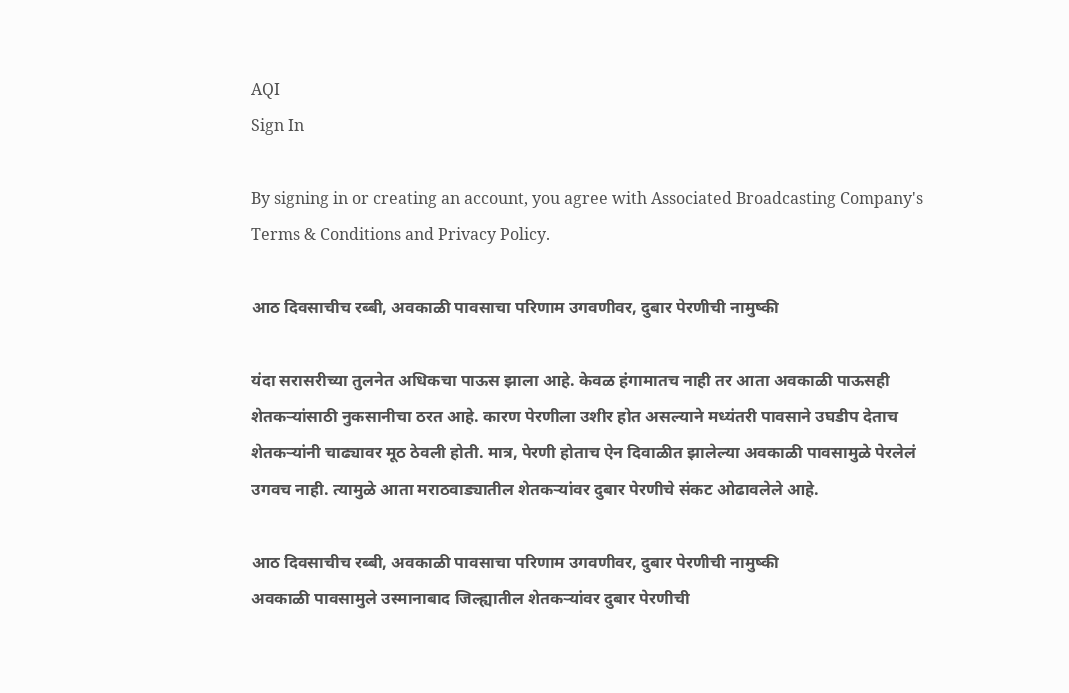AQI
Sign In

By signing in or creating an account, you agree with Associated Broadcasting Company's Terms & Conditions and Privacy Policy.

आठ दिवसाचीच रब्बी, अवकाळी पावसाचा परिणाम उगवणीवर, दुबार पेरणीची नामुष्की

यंदा सरासरीच्या तुलनेत अधिकचा पाऊस झाला आहे. केवळ हंगामातच नाही तर आता अवकाळी पाऊसही शेतकऱ्यांसाठी नुकसानीचा ठरत आहे. कारण पेरणीला उशीर होत असल्याने मध्यंतरी पावसाने उघडीप देताच शेतकऱ्यांनी चाढ्यावर मूठ ठेवली होती. मात्र, पेरणी होताच ऐन दिवाळीत झालेल्या अवकाळी पावसामुळे पेरलेलं उगवच नाही. त्यामुळे आता मराठवाड्यातील शेतकऱ्यांवर दुबार पेरणीचे संकट ओढावलेले आहे.

आठ दिवसाचीच रब्बी, अवकाळी पावसाचा परिणाम उगवणीवर, दुबार पेरणीची नामुष्की
अवकाळी पावसामुले उस्मानाबाद जिल्ह्यातील शेतकऱ्यांवर दुबार पेरणीची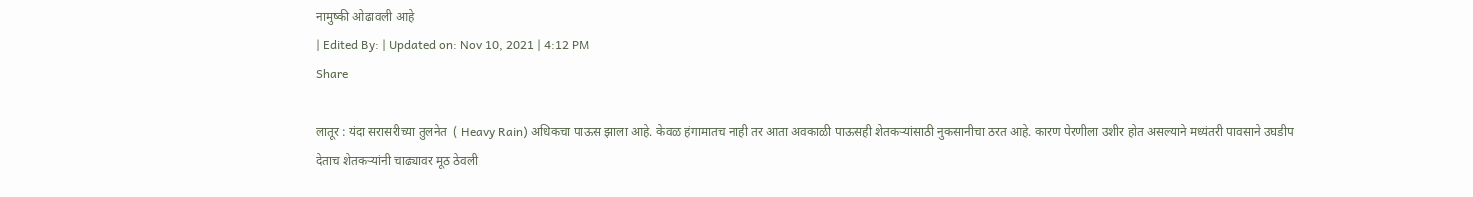नामुष्की ओढावली आहे
| Edited By: | Updated on: Nov 10, 2021 | 4:12 PM
Share

लातूर : यंदा सरासरीच्या तुलनेत  ( Heavy Rain) अधिकचा पाऊस झाला आहे. केवळ हंगामातच नाही तर आता अवकाळी पाऊसही शेतकऱ्यांसाठी नुकसानीचा ठरत आहे. कारण पेरणीला उशीर होत असल्याने मध्यंतरी पावसाने उघडीप देताच शेतकऱ्यांनी चाढ्यावर मूठ ठेवली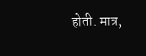होती. मात्र,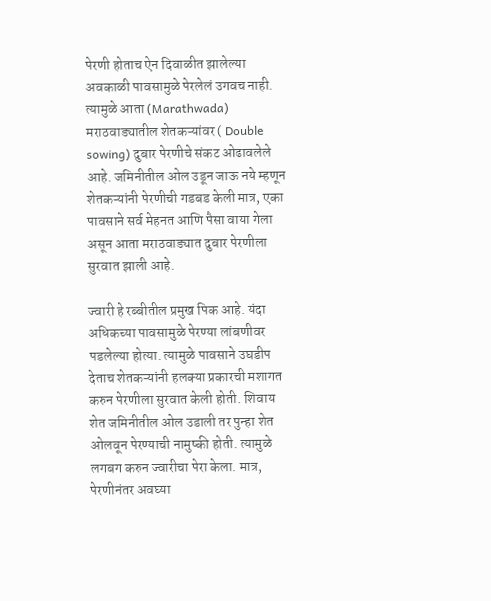पेरणी होताच ऐन दिवाळीत झालेल्या अवकाळी पावसामुळे पेरलेलं उगवच नाही. त्यामुळे आता (Marathwada) मराठवाड्यातील शेतकऱ्यांवर ( Double sowing) दुबार पेरणीचे संकट ओढावलेले आहे. जमिनीतील ओल उडून जाऊ नये म्हणून शेतकऱ्यांनी पेरणीची गडबड केली मात्र, एका पावसाने सर्व मेहनत आणि पैसा वाया गेला असून आता मराठवाड्यात दुबार पेरणीला सुरवात झाली आहे.

ज्वारी हे रब्बीतील प्रमुख पिक आहे. यंदा अधिकच्या पावसामुळे पेरण्या लांबणीवर पडलेल्या होत्या. त्यामुळे पावसाने उघडीप देताच शेतकऱ्यांनी हलक्या प्रकारची मशागत करुन पेरणीला सुरवात केली होती. शिवाय शेत जमिनीतील ओल उडाली तर पुन्हा शेत ओलवून पेरण्याची नामुष्की होती. त्यामुळे लगबग करुन ज्वारीचा पेरा केला. मात्र, पेरणीनंतर अवघ्या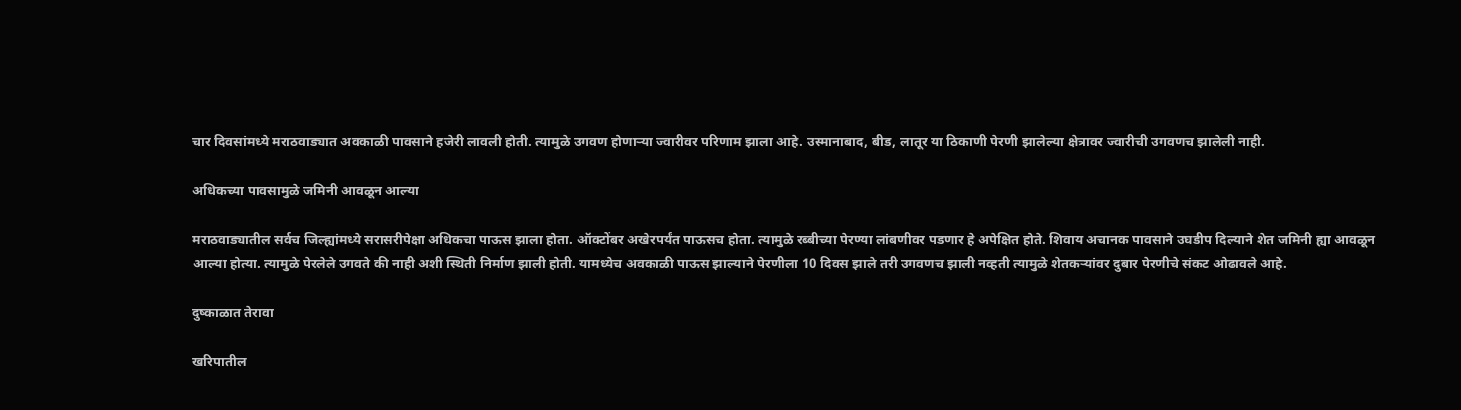चार दिवसांमध्ये मराठवाड्यात अवकाळी पावसाने हजेरी लावली होती. त्यामुळे उगवण होणाऱ्या ज्वारीवर परिणाम झाला आहे. उस्मानाबाद, बीड, लातूर या ठिकाणी पेरणी झालेल्या क्षेत्रावर ज्वारीची उगवणच झालेली नाही.

अधिकच्या पावसामुळे जमिनी आवळून आल्या

मराठवाड्यातील सर्वच जिल्ह्यांमध्ये सरासरीपेक्षा अधिकचा पाऊस झाला होता. ऑक्टोंबर अखेरपर्यंत पाऊसच होता. त्यामुळे रब्बीच्या पेरण्या लांबणीवर पडणार हे अपेक्षित होते. शिवाय अचानक पावसाने उघडीप दिल्याने शेत जमिनी ह्या आवळून आल्या होत्या. त्यामुळे पेरलेले उगवते की नाही अशी स्थिती निर्माण झाली होती. यामध्येच अवकाळी पाऊस झाल्याने पेरणीला 10 दिवस झाले तरी उगवणच झाली नव्हती त्यामुळे शेतकऱ्यांवर दुबार पेरणीचे संकट ओढावले आहे.

दुष्काळात तेरावा

खरिपातील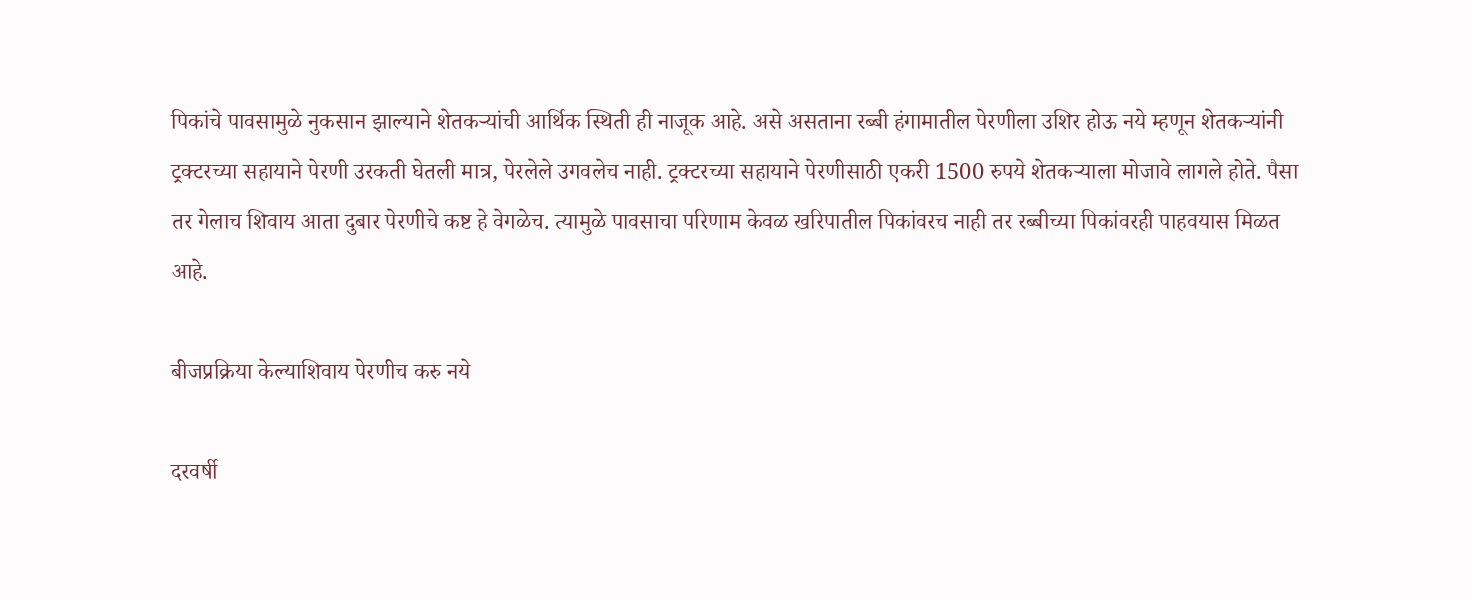पिकांचे पावसामुळे नुकसान झाल्याने शेतकऱ्यांची आर्थिक स्थिती ही नाजूक आहे. असे असताना रब्बी हंगामातील पेरणीला उशिर होऊ नये म्हणून शेतकऱ्यांनी ट्रक्टरच्या सहायाने पेरणी उरकती घेतली मात्र, पेरलेले उगवलेच नाही. ट्रक्टरच्या सहायाने पेरणीसाठी एकरी 1500 रुपये शेतकऱ्याला मोजावे लागले होते. पैसा तर गेलाच शिवाय आता दुबार पेरणीचे कष्ट हे वेगळेच. त्यामुळे पावसाचा परिणाम केवळ खरिपातील पिकांवरच नाही तर रब्बीच्या पिकांवरही पाहवयास मिळत आहे.

बीजप्रक्रिया केल्याशिवाय पेरणीच करु नये

दरवर्षी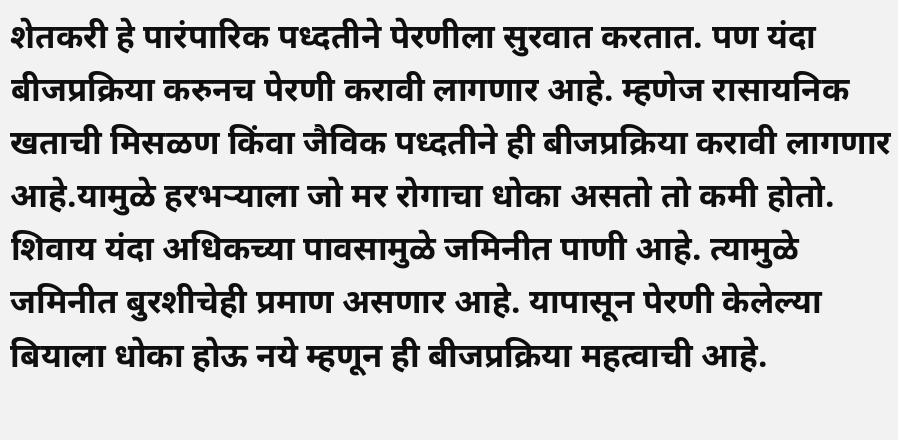शेतकरी हे पारंपारिक पध्दतीने पेरणीला सुरवात करतात. पण यंदा बीजप्रक्रिया करुनच पेरणी करावी लागणार आहे. म्हणेज रासायनिक खताची मिसळण किंवा जैविक पध्दतीने ही बीजप्रक्रिया करावी लागणार आहे.यामुळे हरभऱ्याला जो मर रोगाचा धोका असतो तो कमी होतो. शिवाय यंदा अधिकच्या पावसामुळे जमिनीत पाणी आहे. त्यामुळे जमिनीत बुरशीचेही प्रमाण असणार आहे. यापासून पेरणी केलेल्या बियाला धोका होऊ नये म्हणून ही बीजप्रक्रिया महत्वाची आहे.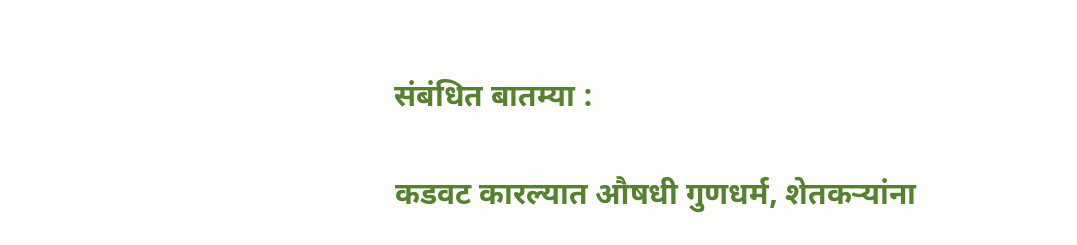संबंधित बातम्या :

कडवट कारल्यात औषधी गुणधर्म, शेतकऱ्यांना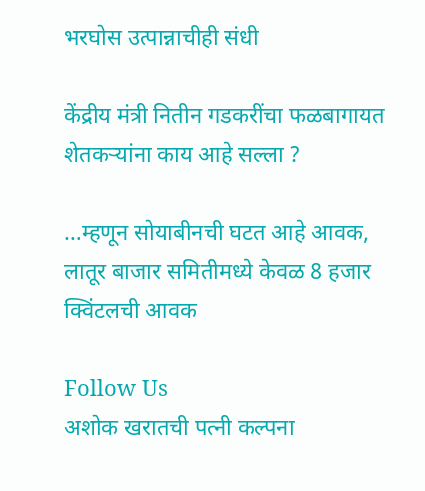भरघोस उत्पान्नाचीही संधी

केंद्रीय मंत्री नितीन गडकरींचा फळबागायत शेतकऱ्यांना काय आहे सल्ला ?

…म्हणून सोयाबीनची घटत आहे आवक, लातूर बाजार समितीमध्ये केवळ 8 हजार क्विंटलची आवक

Follow Us
अशोक खरातची पत्नी कल्पना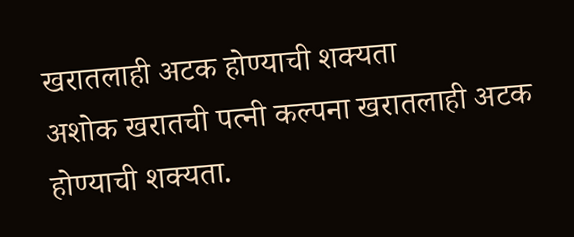खरातलाही अटक होण्याची शक्यता
अशोक खरातची पत्नी कल्पना खरातलाही अटक होण्याची शक्यता.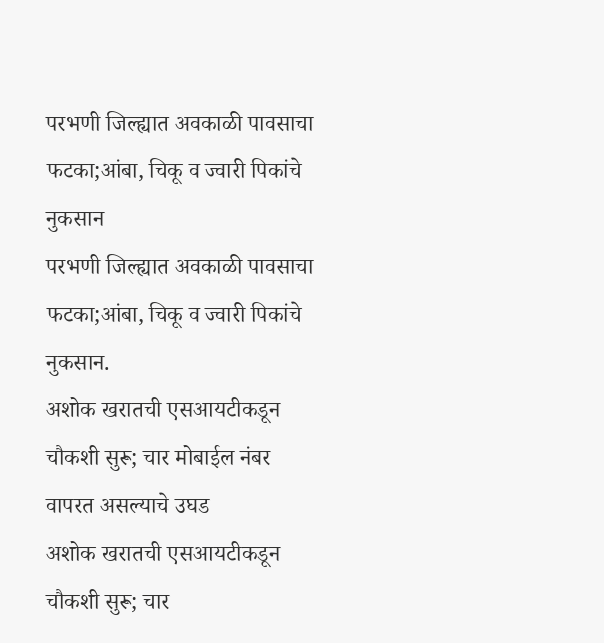परभणी जिल्ह्यात अवकाळी पावसाचा फटका;आंबा, चिकू व ज्वारी पिकांचे नुकसान
परभणी जिल्ह्यात अवकाळी पावसाचा फटका;आंबा, चिकू व ज्वारी पिकांचे नुकसान.
अशोक खरातची एसआयटीकडून चौकशी सुरू; चार मोबाईल नंबर वापरत असल्याचे उघड
अशोक खरातची एसआयटीकडून चौकशी सुरू; चार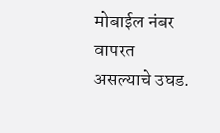मोबाईल नंबर वापरत असल्याचे उघड.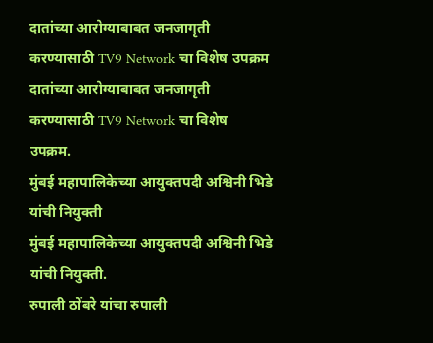दातांच्या आरोग्याबाबत जनजागृती करण्यासाठी TV9 Network चा विशेष उपक्रम
दातांच्या आरोग्याबाबत जनजागृती करण्यासाठी TV9 Network चा विशेष उपक्रम.
मुंबई महापालिकेच्या आयुक्तपदी अश्विनी भिडे यांची नियुक्ती
मुंबई महापालिकेच्या आयुक्तपदी अश्विनी भिडे यांची नियुक्ती.
रुपाली ठोंबरे यांचा रुपाली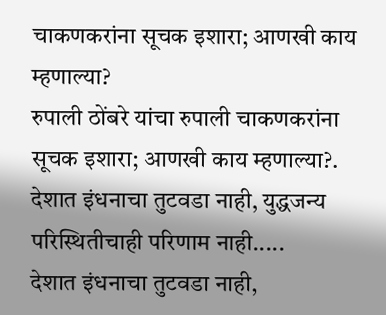चाकणकरांना सूचक इशारा; आणखी काय म्हणाल्या?
रुपाली ठोंबरे यांचा रुपाली चाकणकरांना सूचक इशारा; आणखी काय म्हणाल्या?.
देशात इंधनाचा तुटवडा नाही, युद्धजन्य परिस्थितीचाही परिणाम नाही.....
देशात इंधनाचा तुटवडा नाही,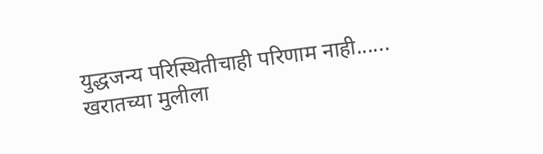युद्धजन्य परिस्थितीचाही परिणाम नाही......
खरातच्या मुलीला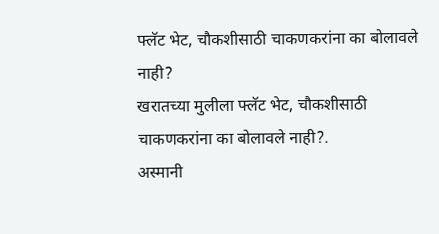फ्लॅट भेट, चौकशीसाठी चाकणकरांना का बोलावले नाही?
खरातच्या मुलीला फ्लॅट भेट, चौकशीसाठी चाकणकरांना का बोलावले नाही?.
अस्मानी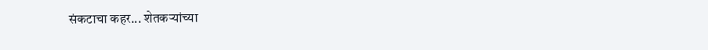संकटाचा कहर... शेतकऱ्यांच्या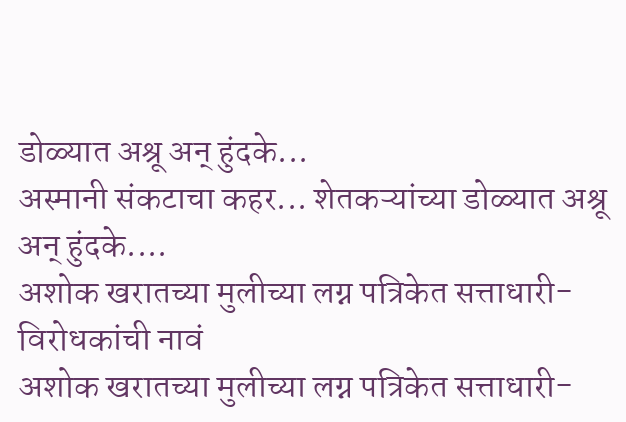डोळ्यात अश्रू अन् हुंदके...
अस्मानी संकटाचा कहर... शेतकऱ्यांच्या डोळ्यात अश्रू अन् हुंदके....
अशोक खरातच्या मुलीच्या लग्न पत्रिकेत सत्ताधारी- विरोधकांची नावं
अशोक खरातच्या मुलीच्या लग्न पत्रिकेत सत्ताधारी-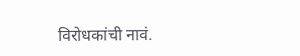विरोधकांची नावं.